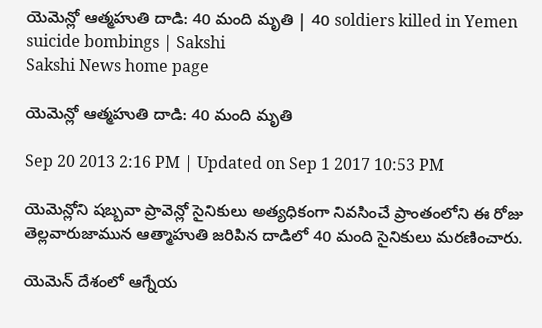యెమెన్లో ఆత్మహుతి దాడి: 40 మంది మృతి | 40 soldiers killed in Yemen suicide bombings | Sakshi
Sakshi News home page

యెమెన్లో ఆత్మహుతి దాడి: 40 మంది మృతి

Sep 20 2013 2:16 PM | Updated on Sep 1 2017 10:53 PM

యెమెన్లోని షబ్బవా ప్రావెన్లో సైనికులు అత్యధికంగా నివసించే ప్రాంతంలోని ఈ రోజు తెల్లవారుజామున ఆత్మాహుతి జరిపిన దాడిలో 40 మంది సైనికులు మరణించారు.

యెమెన్ దేశంలో ఆగ్నేయ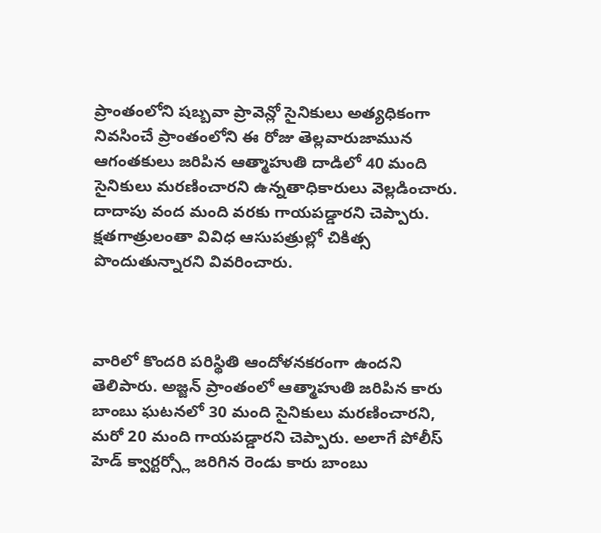ప్రాంతంలోని షబ్బవా ప్రావెన్లో సైనికులు అత్యధికంగా నివసించే ప్రాంతంలోని ఈ రోజు తెల్లవారుజామున ఆగంతకులు జరిపిన ఆత్మాహుతి దాడిలో 40 మంది సైనికులు మరణించారని ఉన్నతాధికారులు వెల్లడించారు. దాదాపు వంద మంది వరకు గాయపడ్డారని చెప్పారు. క్షతగాత్రులంతా వివిధ ఆసుపత్రుల్లో చికిత్స పొందుతున్నారని వివరించారు.



వారిలో కొందరి పరిస్థితి ఆందోళనకరంగా ఉందని తెలిపారు. అజ్జన్ ప్రాంతంలో ఆత్మాహుతి జరిపిన కారు బాంబు ఘటనలో 30 మంది సైనికులు మరణించారని, మరో 20 మంది గాయపడ్డారని చెప్పారు. అలాగే పోలీస్ హెడ్ క్వార్టర్స్లో జరిగిన రెండు కారు బాంబు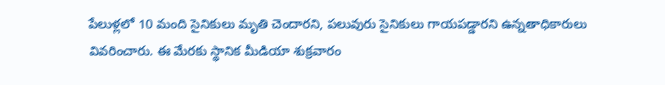పేలుళ్లలో 10 మంది సైనికులు మృతి చెందారని, పలువురు సైనికులు గాయపడ్డారని ఉన్నతాధికారులు వివరించారు. ఈ మేరకు స్థానిక మీడియా శుక్రవారం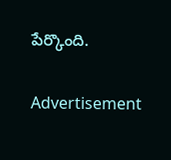పేర్కొంది.

Advertisement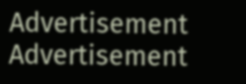Advertisement
Advertisement